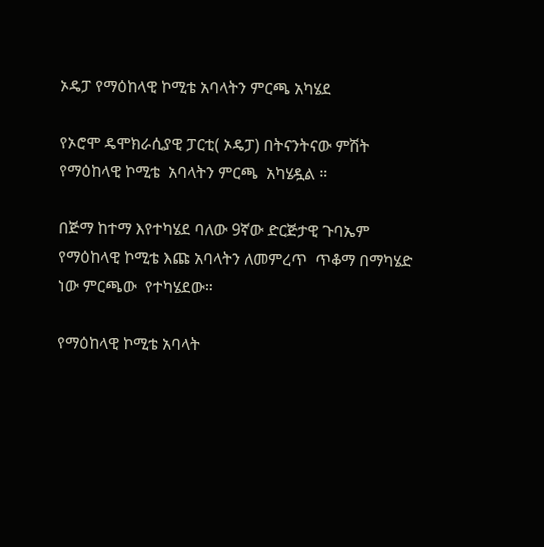ኦዴፓ የማዕከላዊ ኮሚቴ አባላትን ምርጫ አካሄደ

የኦሮሞ ዴሞክራሲያዊ ፓርቲ( ኦዴፓ) በትናንትናው ምሽት  የማዕከላዊ ኮሚቴ  አባላትን ምርጫ  አካሄዷል ።

በጅማ ከተማ እየተካሄደ ባለው 9ኛው ድርጅታዊ ጉባኤም የማዕከላዊ ኮሚቴ እጩ አባላትን ለመምረጥ  ጥቆማ በማካሄድ  ነው ምርጫው  የተካሄደው።

የማዕከላዊ ኮሚቴ አባላት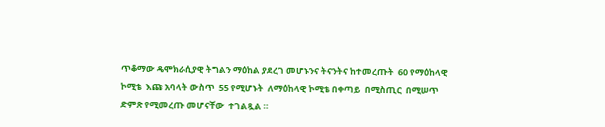ጥቆማው ዴሞክራሲያዊ ትግልን ማዕከል ያደረገ መሆኑንና ትናንትና ከተመረጡት  60 የማዕከላዊ ኮሚቴ  እጩ አባላት ውስጥ  55 የሚሆኑት  ለማዕከላዊ ኮሚቴ በቀጣይ  በሚስጢር  በሚሠጥ  ድምጽ የሚመረጡ መሆናቸው  ተገልጿል ።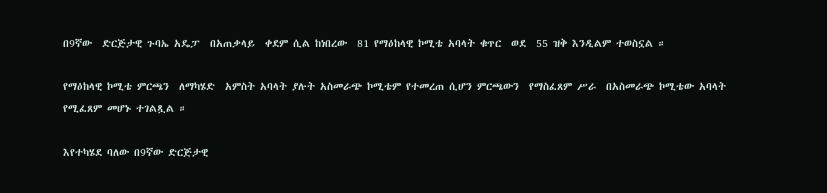በ9ኛው  ድርጅታዊ ጉባኤ አዴፓ  በአጠቃላይ  ቀደም ሲል ከነበረው  81 የማዕከላዊ ኮሚቴ አባላት ቁጥር  ወደ  55 ዝቅ እንዲልም ተወስኗል ።

የማዕከላዊ ኮሚቴ ምርጫን  ለማካሄድ  አምስት አባላት ያሉት አስመራጭ ኮሚቴም የተመረጠ ሲሆን ምርጫውን  የማስፈጸም ሥራ  በአስመራጭ ኮሚቴው አባላት የሚፈጸም መሆኑ ተገልጿል ።

እየተካሄደ ባለው በ9ኛው ድርጅታዊ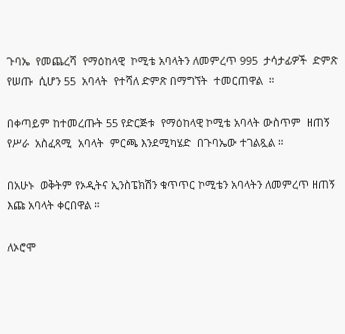ጉባኤ  የመጨረሻ  የማዕከላዊ  ኮሚቴ አባላትን ለመምረጥ 995  ታሳታፊዎች  ድምጽ የሠጡ  ሲሆን 55  አባላት  የተሻለ ድምጽ በማግኘት  ተመርጠዋል  ።

በቀጣይም ከተመረጡት 55 የድርጅቱ  የማዕከላዊ ኮሚቴ አባላት ውስጥም  ዘጠኝ  የሥራ  አስፈጻሚ  አባላት  ምርጫ እንደሚካሄድ  በጉባኤው ተገልጿል ።

በአሁኑ  ወቅትም የኦዲትና ኢንስፔክሽን ቁጥጥር ኮሚቴን አባላትን ለመምረጥ ዘጠኝ እጩ አባላት ቀርበዋል ።

ለኦሮሞ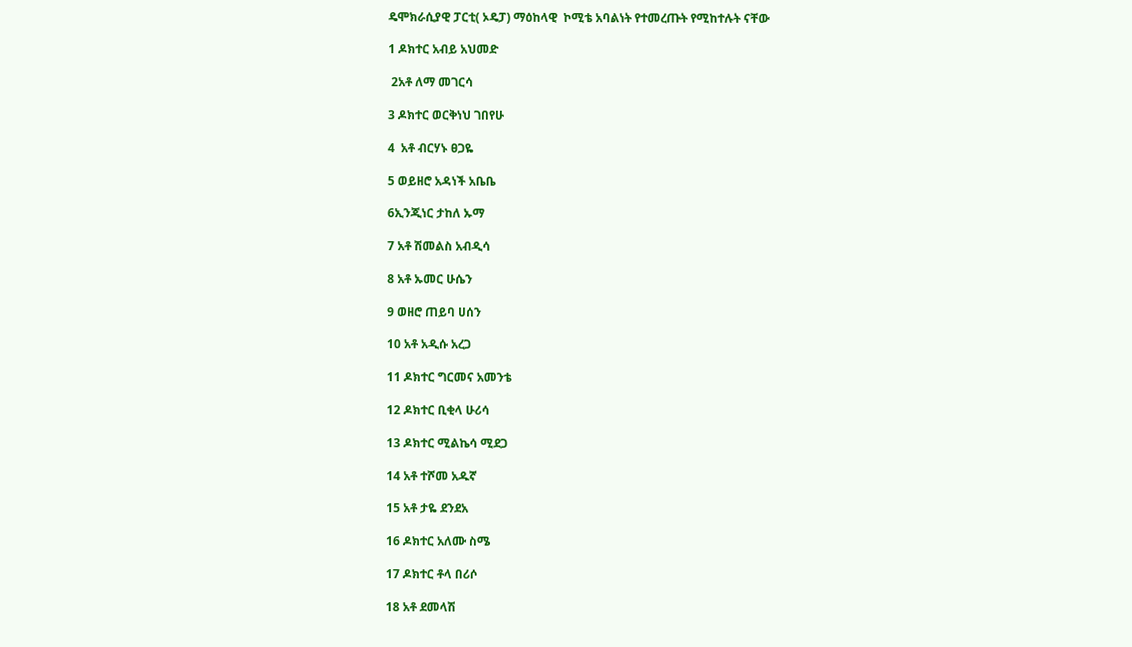ዴሞክራሲያዊ ፓርቲ( ኦዴፓ) ማዕከላዊ  ኮሚቴ አባልነት የተመረጡት የሚከተሉት ናቸው

1 ዶክተር አብይ አህመድ

 2አቶ ለማ መገርሳ

3 ዶክተር ወርቅነህ ገበየሁ

4  አቶ ብርሃኑ ፀጋዬ

5 ወይዘሮ አዳነች አቤቤ

6ኢንጂነር ታከለ ኡማ

7 አቶ ሽመልስ አብዲሳ

8 አቶ ኡመር ሁሴን

9 ወዘሮ ጠይባ ሀሰን

10 አቶ አዲሱ አረጋ

11 ዶክተር ግርመና አመንቴ

12 ዶክተር ቢቂላ ሁሪሳ

13 ዶክተር ሚልኬሳ ሚደጋ

14 አቶ ተሾመ አዱኛ

15 አቶ ታዬ ደንደአ

16 ዶክተር አለሙ ስሜ

17 ዶክተር ቶላ በሪሶ

18 አቶ ደመላሽ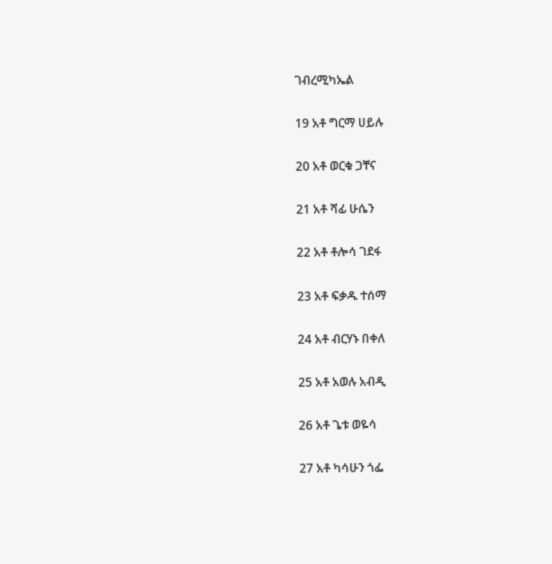ገብረሚካኤል

19 አቶ ግርማ ሀይሉ

20 አቶ ወርቁ ጋቸና

21 አቶ ሻፊ ሁሴን

22 አቶ ቶሎሳ ገደፋ

23 አቶ ፍቃዱ ተሰማ

24 አቶ ብርሃኑ በቀለ

25 አቶ አወሉ አብዲ

26 አቶ ጌቱ ወዬሳ

27 አቶ ካሳሁን ጎፌ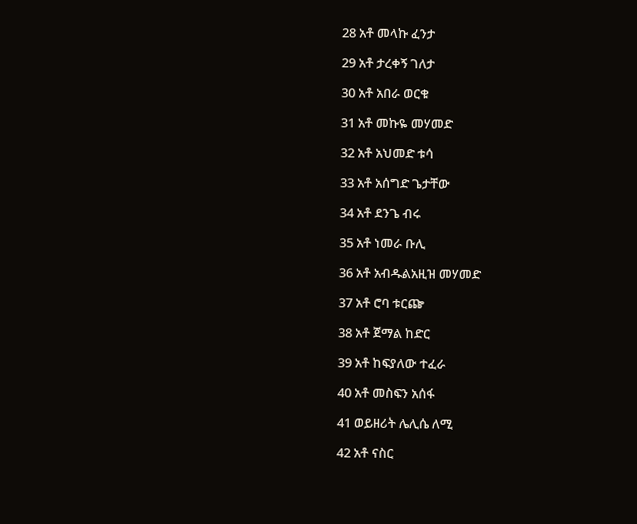28 አቶ መላኩ ፈንታ

29 አቶ ታረቀኝ ገለታ

30 አቶ አበራ ወርቁ

31 አቶ መኩዬ መሃመድ

32 አቶ አህመድ ቱሳ

33 አቶ አሰግድ ጌታቸው

34 አቶ ደንጌ ብሩ

35 አቶ ነመራ ቡሊ

36 አቶ አብዱልአዚዝ መሃመድ

37 አቶ ሮባ ቱርጬ

38 አቶ ጀማል ከድር

39 አቶ ከፍያለው ተፈራ

40 አቶ መስፍን አሰፋ

41 ወይዘሪት ሌሊሴ ለሚ

42 አቶ ናስር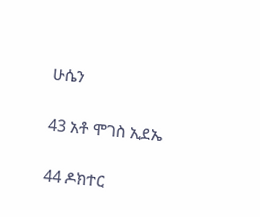ሁሴን

43 አቶ ሞገስ ኢደኤ

44 ዶክተር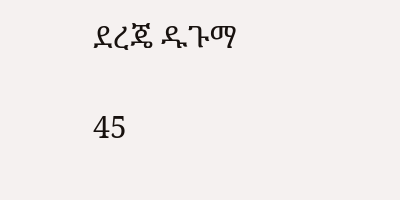ደረጄ ዱጉማ

45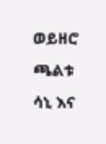ወይዘሮ ጫልቱ ሳኒ እና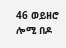46 ወይዘሮ ሎሚ በዶ